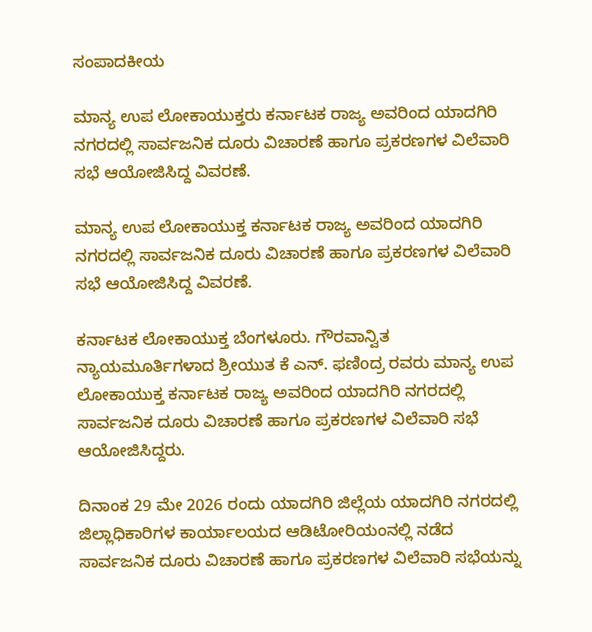ಸಂಪಾದಕೀಯ

ಮಾನ್ಯ ಉಪ ಲೋಕಾಯುಕ್ತರು ಕರ್ನಾಟಕ ರಾಜ್ಯ ಅವರಿಂದ ಯಾದಗಿರಿ ನಗರದಲ್ಲಿ ಸಾರ್ವಜನಿಕ ದೂರು ವಿಚಾರಣೆ ಹಾಗೂ ಪ್ರಕರಣಗಳ ವಿಲೆವಾರಿ ಸಭೆ ಆಯೋಜಿಸಿದ್ದ ವಿವರಣೆ.

ಮಾನ್ಯ ಉಪ ಲೋಕಾಯುಕ್ತ ಕರ್ನಾಟಕ ರಾಜ್ಯ ಅವರಿಂದ ಯಾದಗಿರಿ ನಗರದಲ್ಲಿ ಸಾರ್ವಜನಿಕ ದೂರು ವಿಚಾರಣೆ ಹಾಗೂ ಪ್ರಕರಣಗಳ ವಿಲೆವಾರಿ ಸಭೆ ಆಯೋಜಿಸಿದ್ದ ವಿವರಣೆ.

ಕರ್ನಾಟಕ ಲೋಕಾಯುಕ್ತ ಬೆಂಗಳೂರು. ಗೌರವಾನ್ವಿತ ನ್ಯಾಯಮೂರ್ತಿಗಳಾದ ಶ್ರೀಯುತ ಕೆ ಎನ್. ಫಣಿoದ್ರ ರವರು ಮಾನ್ಯ ಉಪ ಲೋಕಾಯುಕ್ತ ಕರ್ನಾಟಕ ರಾಜ್ಯ ಅವರಿಂದ ಯಾದಗಿರಿ ನಗರದಲ್ಲಿ ಸಾರ್ವಜನಿಕ ದೂರು ವಿಚಾರಣೆ ಹಾಗೂ ಪ್ರಕರಣಗಳ ವಿಲೆವಾರಿ ಸಭೆ ಆಯೋಜಿಸಿದ್ದರು.

ದಿನಾಂಕ 29 ಮೇ 2026 ರಂದು ಯಾದಗಿರಿ ಜಿಲ್ಲೆಯ ಯಾದಗಿರಿ ನಗರದಲ್ಲಿ ಜಿಲ್ಲಾಧಿಕಾರಿಗಳ ಕಾರ್ಯಾಲಯದ ಆಡಿಟೋರಿಯಂನಲ್ಲಿ ನಡೆದ ಸಾರ್ವಜನಿಕ ದೂರು ವಿಚಾರಣೆ ಹಾಗೂ ಪ್ರಕರಣಗಳ ವಿಲೆವಾರಿ ಸಭೆಯನ್ನು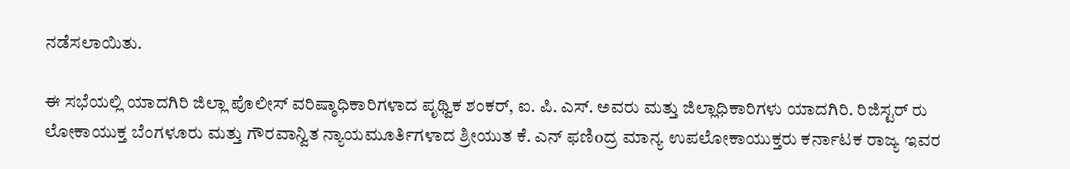ನಡೆಸಲಾಯಿತು.

ಈ ಸಭೆಯಲ್ಲಿ ಯಾದಗಿರಿ ಜಿಲ್ಲಾ ಪೊಲೀಸ್ ವರಿಷ್ಠಾಧಿಕಾರಿಗಳಾದ ಪೃಥ್ವಿಕ ಶಂಕರ್, ಐ. ಪಿ. ಎಸ್. ಅವರು ಮತ್ತು ಜಿಲ್ಲಾಧಿಕಾರಿಗಳು ಯಾದಗಿರಿ. ರಿಜಿಸ್ಟರ್ ರು ಲೋಕಾಯುಕ್ತ ಬೆಂಗಳೂರು ಮತ್ತು ಗೌರವಾನ್ವಿತ ನ್ಯಾಯಮೂರ್ತಿಗಳಾದ ಶ್ರೀಯುತ ಕೆ. ಎನ್ ಫಣಿoದ್ರ ಮಾನ್ಯ ಉಪಲೋಕಾಯುಕ್ತರು ಕರ್ನಾಟಕ ರಾಜ್ಯ ಇವರ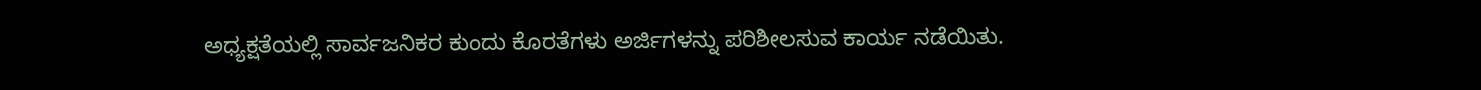ಅಧ್ಯಕ್ಷತೆಯಲ್ಲಿ ಸಾರ್ವಜನಿಕರ ಕುಂದು ಕೊರತೆಗಳು ಅರ್ಜಿಗಳನ್ನು ಪರಿಶೀಲಸುವ ಕಾರ್ಯ ನಡೆಯಿತು.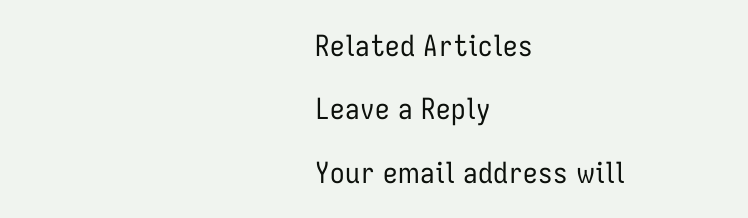Related Articles

Leave a Reply

Your email address will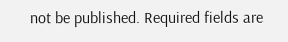not be published. Required fields are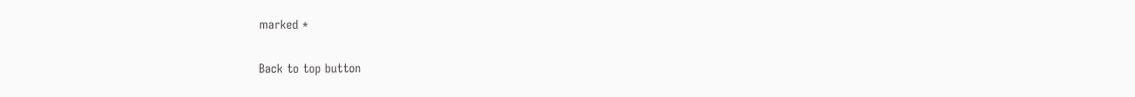marked *

Back to top button